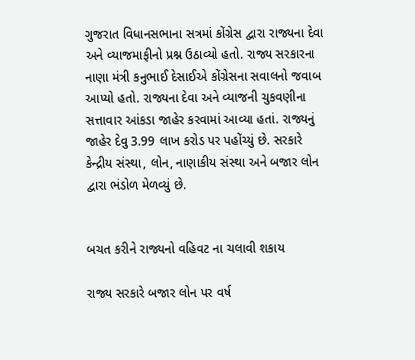ગુજરાત વિધાનસભાના સત્રમાં કોંગ્રેસ દ્વારા રાજ્યના દેવા અને વ્યાજમાફીનો પ્રશ્ન ઉઠાવ્યો હતો. રાજ્ય સરકારના નાણા મંત્રી કનુભાઈ દેસાઈએ કોંગ્રેસના સવાલનો જવાબ આપ્યો હતો. રાજ્યના દેવા અને વ્યાજની ચુકવણીના સત્તાવાર આંકડા જાહેર કરવામાં આવ્યા હતાં. રાજ્યનું જાહેર દેવુ 3.99 લાખ કરોડ પર પહોંચ્યું છે. સરકારે કેન્દ્રીય સંસ્થા, લોન, નાણાકીય સંસ્થા અને બજાર લોન દ્વારા ભંડોળ મેળવ્યું છે.


બચત કરીને રાજ્યનો વહિવટ ના ચલાવી શકાય

રાજ્ય સરકારે બજાર લોન પર વર્ષ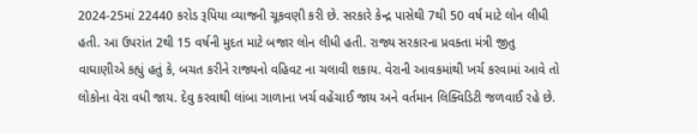2024-25માં 22440 કરોડ રૂપિયા વ્યાજની ચૂકવણી કરી છે. સરકારે કેન્દ્ર પાસેથી 7થી 50 વર્ષ માટે લોન લીધી હતી. આ ઉપરાંત 2થી 15 વર્ષની મુદત માટે બજાર લોન લીધી હતી. રાજ્ય સરકારના પ્રવક્તા મંત્રી જીતુ વાઘાણીએ કહ્યું હતું કે, બચત કરીને રાજ્યનો વહિવટ ના ચલાવી શકાય. વેરાની આવકમાંથી ખર્ચ કરવામાં આવે તો લોકોના વેરા વધી જાય. દેવુ કરવાથી લાંબા ગાળાના ખર્ચ વહેંચાઈ જાય અને વર્તમાન લિક્વિડિટી જળવાઈ રહે છે.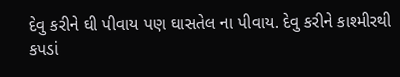દેવુ કરીને ઘી પીવાય પણ ઘાસતેલ ના પીવાય. દેવુ કરીને કાશ્મીરથી કપડાં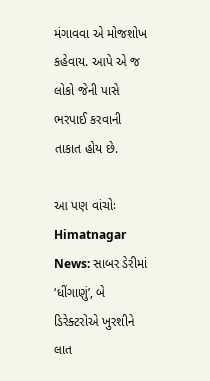મંગાવવા એ મોજશોખ કહેવાય. આપે એ જ લોકો જેની પાસે ભરપાઈ કરવાની તાકાત હોય છે.

આ પણ વાંચોઃ Himatnagar News: સાબર ડેરીમાં ‘ધીંગાણું’, બે ડિરેક્ટરોએ ખુરશીને લાત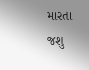મારતા જશુ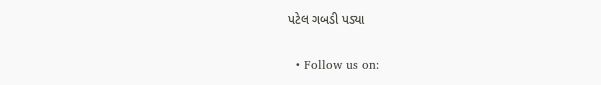પટેલ ગબડી પડ્યા


  • Follow us on: